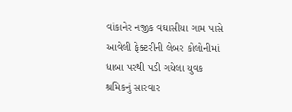વાંકાનેર નજીક વઘાસીયા ગામ પાસે આવેલી ફેક્ટરીની લેબર કોલોનીમાં ધાબા પરથી પડી ગયેલા યુવક શ્રમિકનું સારવાર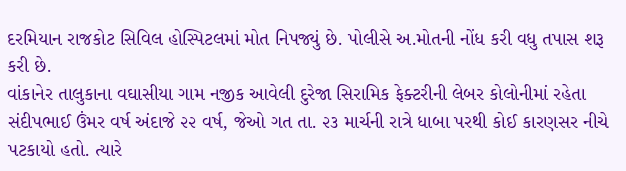દરમિયાન રાજકોટ સિવિલ હોસ્પિટલમાં મોત નિપજ્યું છે. પોલીસે અ.મોતની નોંધ કરી વધુ તપાસ શરૂ કરી છે.
વાંકાનેર તાલુકાના વઘાસીયા ગામ નજીક આવેલી દુરેજા સિરામિક ફેક્ટરીની લેબર કોલોનીમાં રહેતા સંદીપભાઈ ઉંમર વર્ષ અંદાજે ૨૨ વર્ષ, જેઓ ગત તા. ૨૩ માર્ચની રાત્રે ધાબા પરથી કોઈ કારણસર નીચે પટકાયો હતો. ત્યારે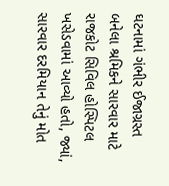ઘટનામાં ગંભીર ઈજાગ્રસ્ત બનેલા શ્રમિકને સારવાર માટે રાજકોટ સિવિલ હોસ્પિટલ ખસેડવામાં આવ્યો હતો, જ્યાં, સારવાર દરમિયાન તેનું મોત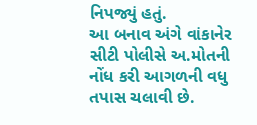નિપજ્યું હતું.
આ બનાવ અંગે વાંકાનેર સીટી પોલીસે અ.મોતની નોંધ કરી આગળની વધુ તપાસ ચલાવી છે.